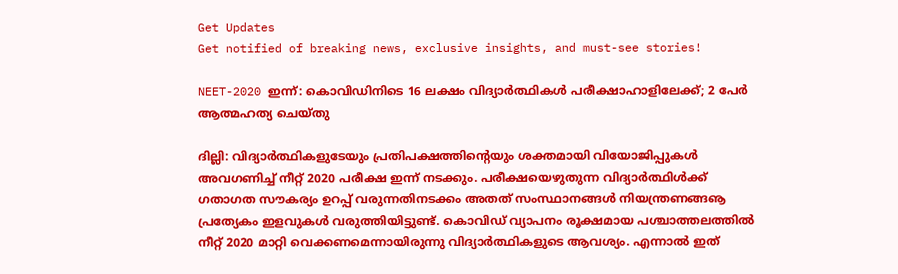Get Updates
Get notified of breaking news, exclusive insights, and must-see stories!

NEET-2020 ഇന്ന്: കൊവിഡിനിടെ 16 ലക്ഷം വിദ്യാര്‍ത്ഥികള്‍ പരീക്ഷാഹാളിലേക്ക്; 2 പേര്‍ ആത്മഹത്യ ചെയ്തു

ദില്ലി: വിദ്യാര്‍ത്ഥികളുടേയും പ്രതിപക്ഷത്തിന്റെയും ശക്തമായി വിയോജിപ്പുകള്‍ അവഗണിച്ച് നീറ്റ് 2020 പരീക്ഷ ഇന്ന് നടക്കും. പരീക്ഷയെഴുതുന്ന വിദ്യാര്‍ത്ഥിള്‍ക്ക് ഗതാഗത സൗകര്യം ഉറപ്പ് വരുന്നതിനടക്കം അതത് സംസ്ഥാനങ്ങള്‍ നിയന്ത്രണങ്ങൡ പ്രത്യേകം ഇളവുകള്‍ വരുത്തിയിട്ടുണ്ട്. കൊവിഡ് വ്യാപനം രൂക്ഷമായ പശ്ചാത്തലത്തില്‍ നീറ്റ് 2020 മാറ്റി വെക്കണമെന്നായിരുന്നു വിദ്യാര്‍ത്ഥികളുടെ ആവശ്യം. എന്നാല്‍ ഇത്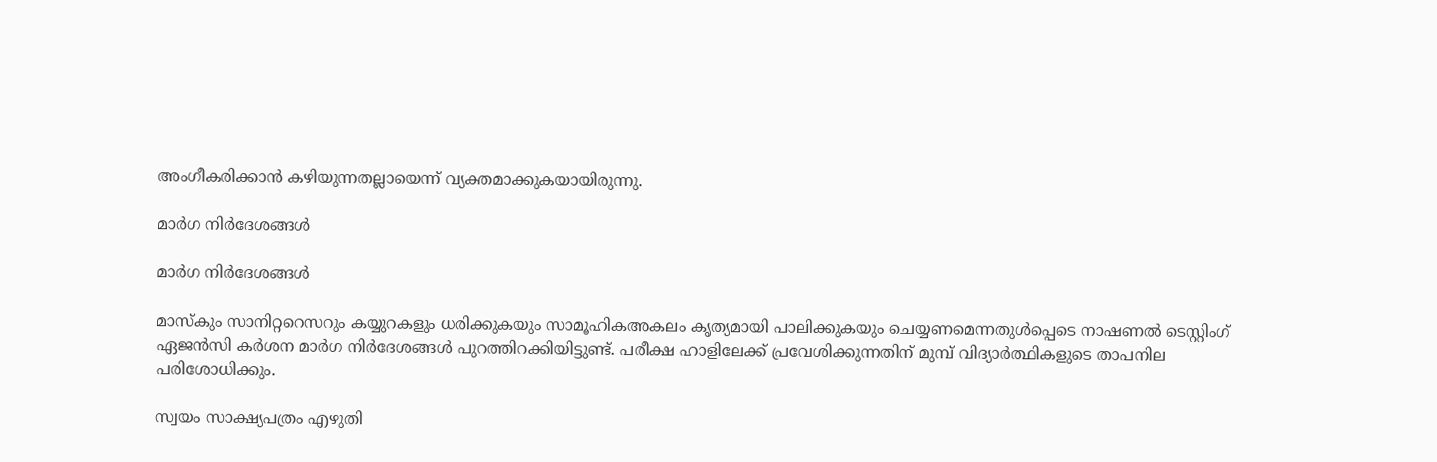അംഗീകരിക്കാന്‍ കഴിയുന്നതല്ലായെന്ന് വ്യക്തമാക്കുകയായിരുന്നു.

മാര്‍ഗ നിര്‍ദേശങ്ങള്‍

മാര്‍ഗ നിര്‍ദേശങ്ങള്‍

മാസ്‌കും സാനിറ്ററെസറും കയ്യുറകളും ധരിക്കുകയും സാമൂഹികഅകലം കൃത്യമായി പാലിക്കുകയും ചെയ്യണമെന്നതുള്‍പ്പെടെ നാഷണല്‍ ടെസ്റ്റിംഗ് ഏജന്‍സി കര്‍ശന മാര്‍ഗ നിര്‍ദേശങ്ങള്‍ പുറത്തിറക്കിയിട്ടുണ്ട്. പരീക്ഷ ഹാളിലേക്ക് പ്രവേശിക്കുന്നതിന് മുമ്പ് വിദ്യാര്‍ത്ഥികളുടെ താപനില പരിശോധിക്കും.

സ്വയം സാക്ഷ്യപത്രം എഴുതി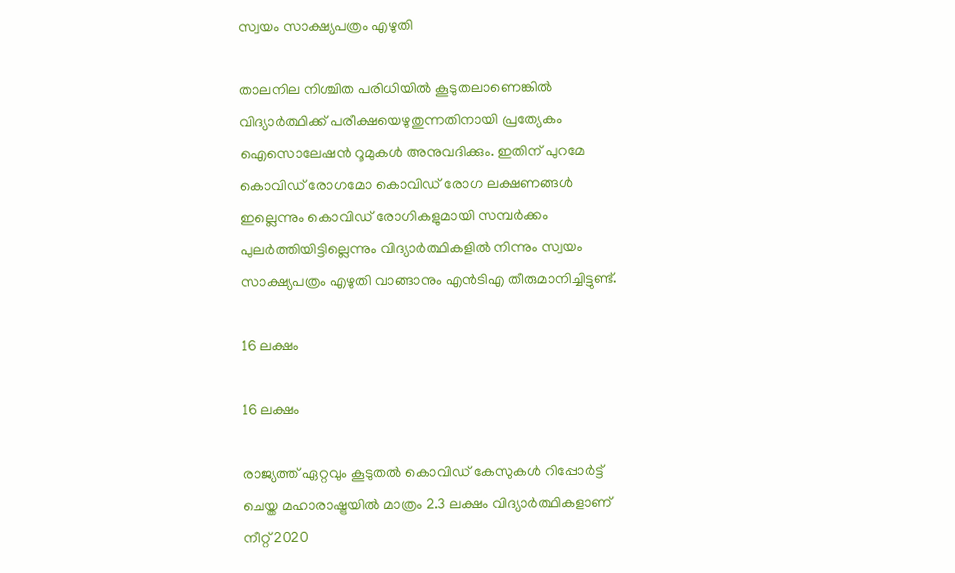സ്വയം സാക്ഷ്യപത്രം എഴുതി

താലനില നിശ്ചിത പരിധിയില്‍ കൂടുതലാണെങ്കില്‍ വിദ്യാര്‍ത്ഥിക്ക് പരീക്ഷയെഴുതുന്നതിനായി പ്രത്യേകം ഐസൊലേഷന്‍ റൂമുകള്‍ അനുവദിക്കും. ഇതിന് പുറമേ കൊവിഡ് രോഗമോ കൊവിഡ് രോഗ ലക്ഷണങ്ങള്‍ ഇല്ലെന്നും കൊവിഡ് രോഗികളുമായി സമ്പര്‍ക്കം പുലര്‍ത്തിയിട്ടില്ലെന്നും വിദ്യാര്‍ത്ഥികളില്‍ നിന്നും സ്വയം സാക്ഷ്യപത്രം എഴുതി വാങ്ങാനും എന്‍ടിഎ തീരുമാനിച്ചിട്ടുണ്ട്.

16 ലക്ഷം

16 ലക്ഷം

രാജ്യത്ത് ഏറ്റവും കൂടുതല്‍ കൊവിഡ് കേസുകള്‍ റിപ്പോര്‍ട്ട് ചെയ്ത മഹാരാഷ്ട്രയില്‍ മാത്രം 2.3 ലക്ഷം വിദ്യാര്‍ത്ഥികളാണ് നീറ്റ് 2020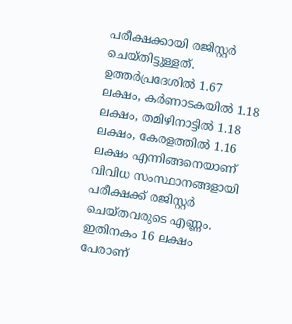പരീക്ഷക്കായി രജിസ്റ്റര്‍ ചെയ്തിട്ടുള്ളത്. ഉത്തര്‍പ്രദേശില്‍ 1.67 ലക്ഷം, കര്‍ണാടകയില്‍ 1.18 ലക്ഷം, തമിഴിനാട്ടില്‍ 1.18 ലക്ഷം, കേരളത്തില്‍ 1.16 ലക്ഷം എന്നിങ്ങനെയാണ് വിവിധ സംസ്ഥാനങ്ങളായി പരീക്ഷക്ക് രജിസ്റ്റര്‍ ചെയ്തവരുടെ എണ്ണം. ഇതിനകം 16 ലക്ഷം പേരാണ്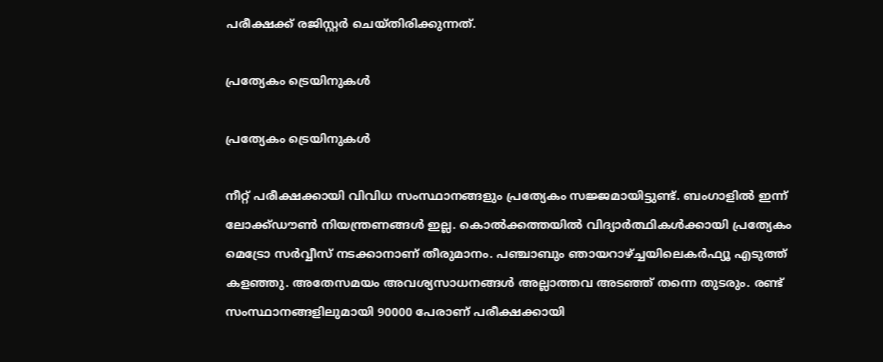പരീക്ഷക്ക് രജിസ്റ്റര്‍ ചെയ്തിരിക്കുന്നത്.

പ്രത്യേകം ട്രെയിനുകള്‍

പ്രത്യേകം ട്രെയിനുകള്‍

നീറ്റ് പരീക്ഷക്കായി വിവിധ സംസ്ഥാനങ്ങളും പ്രത്യേകം സജ്ജമായിട്ടുണ്ട്. ബംഗാളില്‍ ഇന്ന് ലോക്ക്ഡൗണ്‍ നിയന്ത്രണങ്ങള്‍ ഇല്ല. കൊല്‍ക്കത്തയില്‍ വിദ്യാര്‍ത്ഥികള്‍ക്കായി പ്രത്യേകം മെട്രോ സര്‍വ്വീസ് നടക്കാനാണ് തീരുമാനം. പഞ്ചാബും ഞായറാഴ്ച്ചയിലെകര്‍ഫ്യൂ എടുത്ത് കളഞ്ഞു. അതേസമയം അവശ്യസാധനങ്ങള്‍ അല്ലാത്തവ അടഞ്ഞ് തന്നെ തുടരും. രണ്ട് സംസ്ഥാനങ്ങളിലുമായി 90000 പേരാണ് പരീക്ഷക്കായി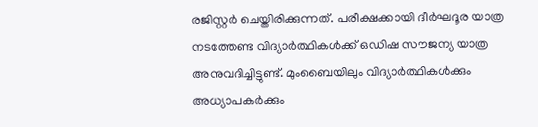രജിസ്റ്റര്‍ ചെയ്തിരിക്കുന്നത്. പരീക്ഷക്കായി ദീര്‍ഘദൂര യാത്ര നടത്തേണ്ട വിദ്യാര്‍ത്ഥികള്‍ക്ക് ഒഡിഷ സൗജന്യ യാത്ര അനുവദിച്ചിട്ടുണ്ട്. മുംബൈയിലും വിദ്യാര്‍ത്ഥികള്‍ക്കും അധ്യാപകര്‍ക്കും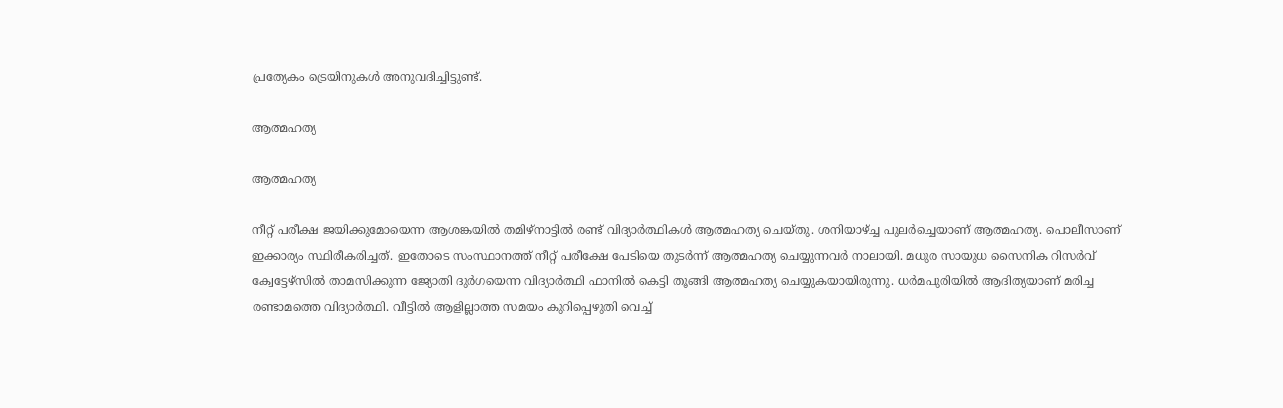പ്രത്യേകം ട്രെയിനുകള്‍ അനുവദിച്ചിട്ടുണ്ട്.

ആത്മഹത്യ

ആത്മഹത്യ

നീറ്റ് പരീക്ഷ ജയിക്കുമോയെന്ന ആശങ്കയില്‍ തമിഴ്‌നാട്ടില്‍ രണ്ട് വിദ്യാര്‍ത്ഥികള്‍ ആത്മഹത്യ ചെയ്തു. ശനിയാഴ്ച്ച പുലര്‍ച്ചെയാണ് ആത്മഹത്യ. പൊലീസാണ് ഇക്കാര്യം സ്ഥിരീകരിച്ചത്. ഇതോടെ സംസ്ഥാനത്ത് നീറ്റ് പരീക്ഷേ പേടിയെ തുടര്‍ന്ന് ആത്മഹത്യ ചെയ്യുന്നവര്‍ നാലായി. മധുര സായുധ സൈനിക റിസര്‍വ് ക്വേട്ടേഴ്‌സില്‍ താമസിക്കുന്ന ജ്യോതി ദുര്‍ഗയെന്ന വിദ്യാര്‍ത്ഥി ഫാനില്‍ കെട്ടി തൂങ്ങി ആത്മഹത്യ ചെയ്യുകയായിരുന്നു. ധര്‍മപുരിയില്‍ ആദിത്യയാണ് മരിച്ച രണ്ടാമത്തെ വിദ്യാര്‍ത്ഥി. വീട്ടില്‍ ആളില്ലാത്ത സമയം കുറിപ്പെഴുതി വെച്ച്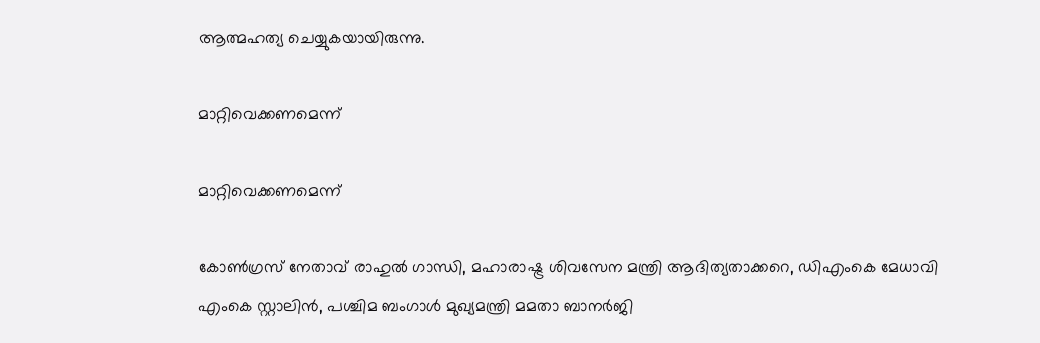ആത്മഹത്യ ചെയ്യുകയായിരുന്നു.

മാറ്റിവെക്കണമെന്ന്

മാറ്റിവെക്കണമെന്ന്

കോണ്‍ഗ്രസ് നേതാവ് രാഹുല്‍ ഗാന്ധി, മഹാരാഷ്ട്ര ശിവസേന മന്ത്രി ആദിത്യതാക്കറെ, ഡിഎംകെ മേധാവി എംകെ സ്റ്റാലിന്‍, പശ്ചിമ ബംഗാള്‍ മുഖ്യമന്ത്രി മമതാ ബാനര്‍ജി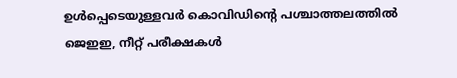ഉള്‍പ്പെടെയുള്ളവര്‍ കൊവിഡിന്റെ പശ്ചാത്തലത്തില്‍ ജെഇഇ, നീറ്റ് പരീക്ഷകള്‍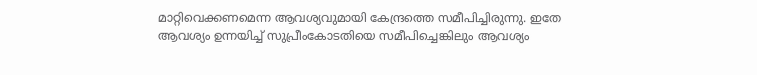മാറ്റിവെക്കണമെന്ന ആവശ്യവുമായി കേന്ദ്രത്തെ സമീപിച്ചിരുന്നു. ഇതേ ആവശ്യം ഉന്നയിച്ച് സുപ്രീംകോടതിയെ സമീപിച്ചെങ്കിലും ആവശ്യം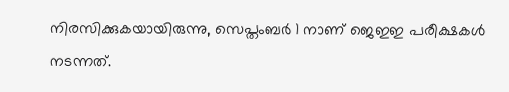നിരസിക്കുകയായിരുന്നു, സെപ്തംബര്‍ 1 നാണ് ജെഇഇ പരീക്ഷകള്‍ നടന്നത്.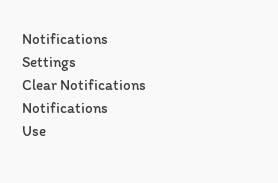Notifications
Settings
Clear Notifications
Notifications
Use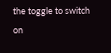the toggle to switch on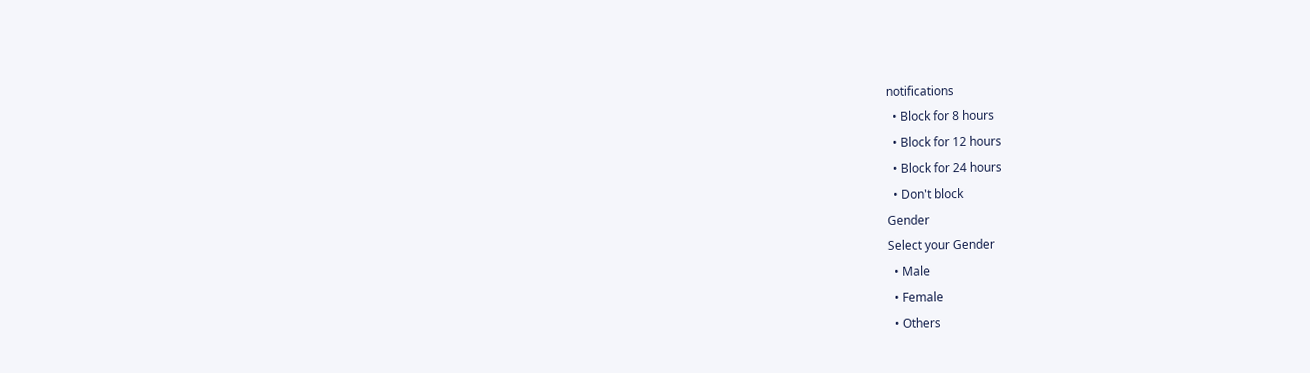notifications
  • Block for 8 hours
  • Block for 12 hours
  • Block for 24 hours
  • Don't block
Gender
Select your Gender
  • Male
  • Female
  • Others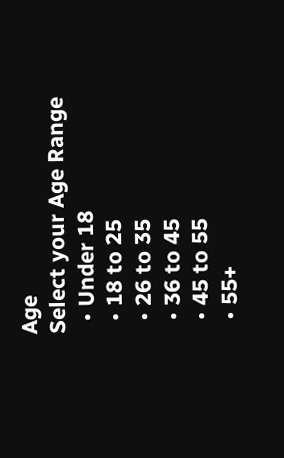Age
Select your Age Range
  • Under 18
  • 18 to 25
  • 26 to 35
  • 36 to 45
  • 45 to 55
  • 55+